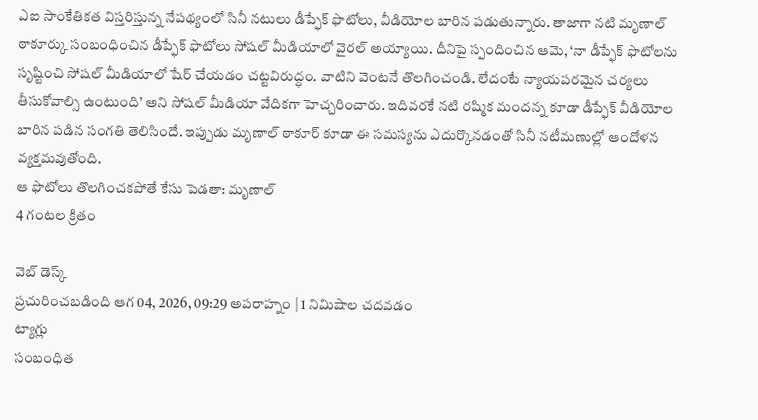ఎఐ సాంకేతికత విస్తరిస్తున్న నేపథ్యంలో సినీ నటులు డీప్ఫేక్ ఫొటోలు, వీడియోల బారిన పడుతున్నారు. తాజాగా నటి మృణాల్ ఠాకూర్కు సంబంధించిన డీప్ఫేక్ ఫొటోలు సోషల్ మీడియాలో వైరల్ అయ్యాయి. దీనిపై స్పందించిన ఆమె, ‘నా డీప్ఫేక్ ఫొటోలను సృష్టించి సోషల్ మీడియాలో షేర్ చేయడం చట్టవిరుద్ధం. వాటిని వెంటనే తొలగించండి. లేదంటే న్యాయపరమైన చర్యలు తీసుకోవాల్సి ఉంటుంది’ అని సోషల్ మీడియా వేదికగా హెచ్చరించారు. ఇదివరకే నటి రష్మిక మందన్న కూడా డీప్ఫేక్ వీడియోల బారిన పడిన సంగతి తెలిసిందే. ఇప్పుడు మృణాల్ ఠాకూర్ కూడా ఈ సమస్యను ఎదుర్కొనడంతో సినీ నటీమణుల్లో ఆందోళన వ్యక్తమవుతోంది.
ఆ ఫొటోలు తొలగించకపోతే కేసు పెడతా: మృణాల్
4 గంటల క్రితం

వెబ్ డెస్క్
ప్రచురించబడింది ఆగ 04, 2026, 09:29 అపరాహ్నం | 1 నిమిషాల చదవడం
ట్యాగ్లు
సంబంధిత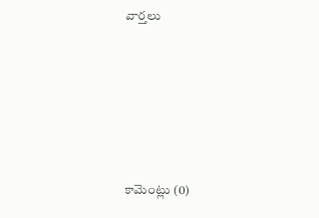వార్తలు







కామెంట్లు (0)